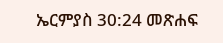ኤርምያስ 30:24 መጽሐፍ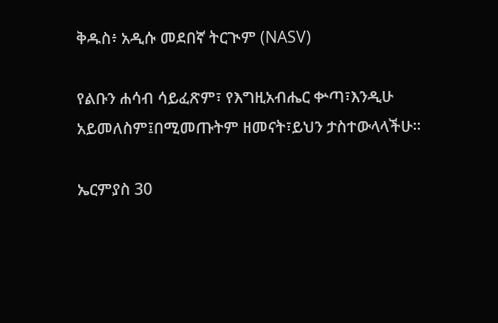ቅዱስ፥ አዲሱ መደበኛ ትርጒም (NASV)

የልቡን ሐሳብ ሳይፈጽም፣ የእግዚአብሔር ቍጣ፣እንዲሁ አይመለስም፤በሚመጡትም ዘመናት፣ይህን ታስተውላላችሁ።

ኤርምያስ 30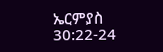ኤርምያስ 30:22-24